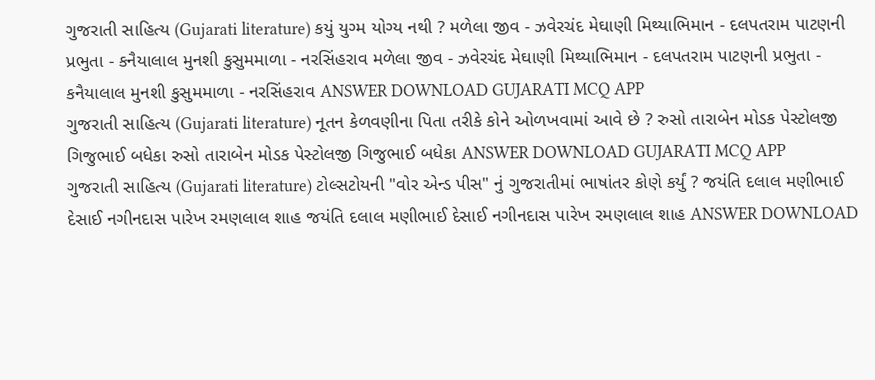ગુજરાતી સાહિત્ય (Gujarati literature) કયું યુગ્મ યોગ્ય નથી ? મળેલા જીવ - ઝવેરચંદ મેઘાણી મિથ્યાભિમાન - દલપતરામ પાટણની પ્રભુતા - કનૈયાલાલ મુનશી કુસુમમાળા - નરસિંહરાવ મળેલા જીવ - ઝવેરચંદ મેઘાણી મિથ્યાભિમાન - દલપતરામ પાટણની પ્રભુતા - કનૈયાલાલ મુનશી કુસુમમાળા - નરસિંહરાવ ANSWER DOWNLOAD GUJARATI MCQ APP
ગુજરાતી સાહિત્ય (Gujarati literature) નૂતન કેળવણીના પિતા તરીકે કોને ઓળખવામાં આવે છે ? રુસો તારાબેન મોડક પેસ્ટોલજી ગિજુભાઈ બધેકા રુસો તારાબેન મોડક પેસ્ટોલજી ગિજુભાઈ બધેકા ANSWER DOWNLOAD GUJARATI MCQ APP
ગુજરાતી સાહિત્ય (Gujarati literature) ટોલ્સટોયની "વોર એન્ડ પીસ" નું ગુજરાતીમાં ભાષાંતર કોણે કર્યું ? જયંતિ દલાલ મણીભાઈ દેસાઈ નગીનદાસ પારેખ રમણલાલ શાહ જયંતિ દલાલ મણીભાઈ દેસાઈ નગીનદાસ પારેખ રમણલાલ શાહ ANSWER DOWNLOAD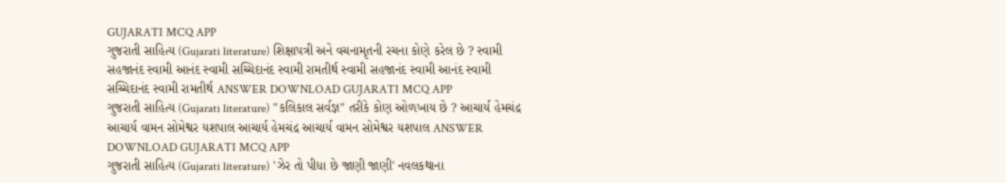GUJARATI MCQ APP
ગુજરાતી સાહિત્ય (Gujarati literature) શિક્ષાપત્રી અને વચનામૃતની રચના કોણે કરેલ છે ? સ્વામી સહજાનંદ સ્વામી આનંદ સ્વામી સચ્ચિદાનંદ સ્વામી રામતીર્થ સ્વામી સહજાનંદ સ્વામી આનંદ સ્વામી સચ્ચિદાનંદ સ્વામી રામતીર્થ ANSWER DOWNLOAD GUJARATI MCQ APP
ગુજરાતી સાહિત્ય (Gujarati literature) "કલિકાલ સર્વજ્ઞ" તરીકે કોણ ઓળખાય છે ? આચાર્ય હેમચંદ્ર આચાર્ય વામન સોમેશ્વર યશપાલ આચાર્ય હેમચંદ્ર આચાર્ય વામન સોમેશ્વર યશપાલ ANSWER DOWNLOAD GUJARATI MCQ APP
ગુજરાતી સાહિત્ય (Gujarati literature) 'ઝેર તો પીધા છે જાણી જાણી' નવલકથાના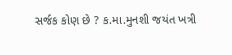સર્જક કોણ છે ? ક.મા.મુનશી જયંત ખત્રી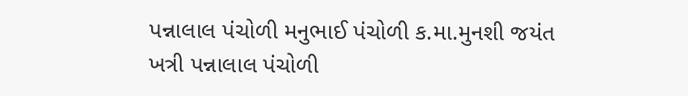પન્નાલાલ પંચોળી મનુભાઈ પંચોળી ક.મા.મુનશી જયંત ખત્રી પન્નાલાલ પંચોળી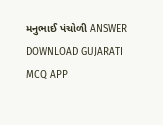મનુભાઈ પંચોળી ANSWER DOWNLOAD GUJARATI MCQ APP